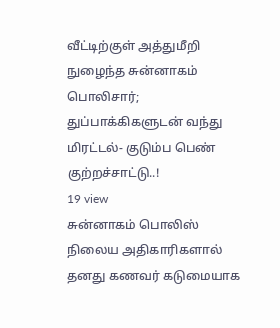வீட்டிற்குள் அத்துமீறி நுழைந்த சுன்னாகம் பொலிசார்; துப்பாக்கிகளுடன் வந்து மிரட்டல்- குடும்ப பெண் குற்றச்சாட்டு..!
19 view
சுன்னாகம் பொலிஸ் நிலைய அதிகாரிகளால் தனது கணவர் கடுமையாக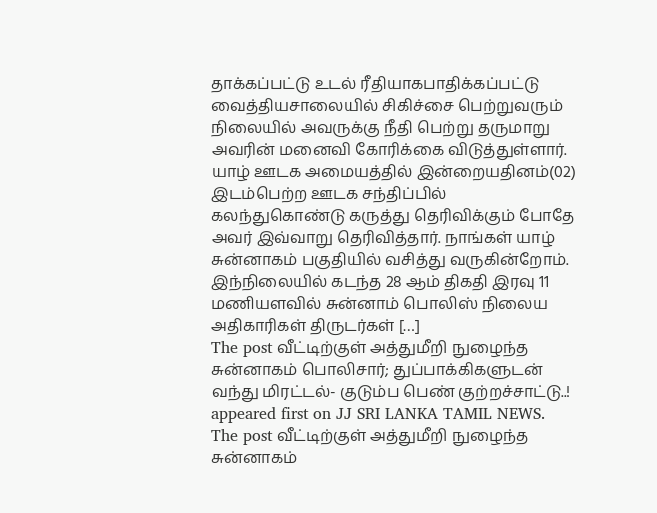தாக்கப்பட்டு உடல் ரீதியாகபாதிக்கப்பட்டு வைத்தியசாலையில் சிகிச்சை பெற்றுவரும் நிலையில் அவருக்கு நீதி பெற்று தருமாறு அவரின் மனைவி கோரிக்கை விடுத்துள்ளார். யாழ் ஊடக அமையத்தில் இன்றையதினம்(02) இடம்பெற்ற ஊடக சந்திப்பில் கலந்துகொண்டு கருத்து தெரிவிக்கும் போதே அவர் இவ்வாறு தெரிவித்தார். நாங்கள் யாழ் சுன்னாகம் பகுதியில் வசித்து வருகின்றோம். இந்நிலையில் கடந்த 28 ஆம் திகதி இரவு 11 மணியளவில் சுன்னாம் பொலிஸ் நிலைய அதிகாரிகள் திருடர்கள் […]
The post வீட்டிற்குள் அத்துமீறி நுழைந்த சுன்னாகம் பொலிசார்; துப்பாக்கிகளுடன் வந்து மிரட்டல்- குடும்ப பெண் குற்றச்சாட்டு..! appeared first on JJ SRI LANKA TAMIL NEWS.
The post வீட்டிற்குள் அத்துமீறி நுழைந்த சுன்னாகம்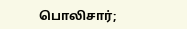பொலிசார்;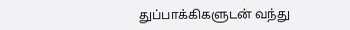துப்பாக்கிகளுடன் வந்து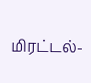மிரட்டல்-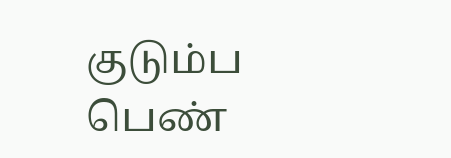குடும்ப பெண்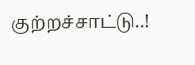குற்றச்சாட்டு..!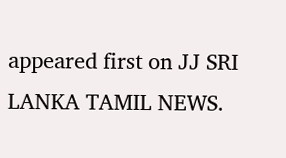appeared first on JJ SRI LANKA TAMIL NEWS.